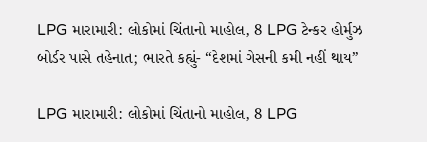LPG મારામારી: લોકોમાં ચિંતાનો માહોલ, 8 LPG ટેન્કર હોર્મુઝ બોર્ડર પાસે તહેનાત; ભારતે કહ્યું- “દેશમાં ગેસની કમી નહીં થાય”

LPG મારામારી: લોકોમાં ચિંતાનો માહોલ, 8 LPG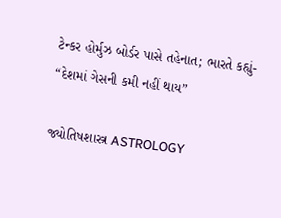ટેન્કર હોર્મુઝ બોર્ડર પાસે તહેનાત; ભારતે કહ્યું- “દેશમાં ગેસની કમી નહીં થાય”

જ્યોતિષશાસ્ત્ર ASTROLOGY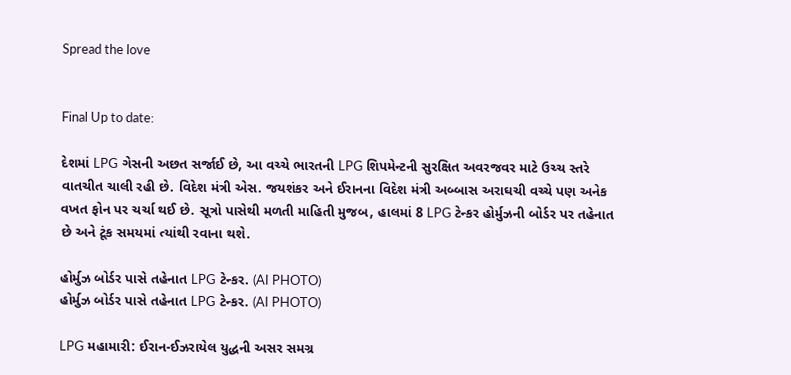Spread the love


Final Up to date:

દેશમાં LPG ગેસની અછત સર્જાઈ છે, આ વચ્ચે ભારતની LPG શિપમેન્ટની સુરક્ષિત અવરજવર માટે ઉચ્ચ સ્તરે વાતચીત ચાલી રહી છે. વિદેશ મંત્રી એસ. જયશંકર અને ઈરાનના વિદેશ મંત્રી અબ્બાસ અરાઘચી વચ્ચે પણ અનેક વખત ફોન પર ચર્ચા થઈ છે. સૂત્રો પાસેથી મળતી માહિતી મુજબ, હાલમાં 8 LPG ટેન્કર હોર્મુઝની બોર્ડર પર તહેનાત છે અને ટૂંક સમયમાં ત્યાંથી રવાના થશે.

હોર્મુઝ બોર્ડર પાસે તહેનાત LPG ટેન્કર. (AI PHOTO)
હોર્મુઝ બોર્ડર પાસે તહેનાત LPG ટેન્કર. (AI PHOTO)

LPG મહામારી: ઈરાન-ઈઝરાયેલ યુદ્ધની અસર સમગ્ર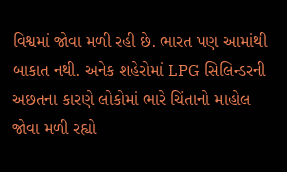વિશ્વમાં જોવા મળી રહી છે. ભારત પણ આમાંથી બાકાત નથી. અનેક શહેરોમાં LPG સિલિન્ડરની અછતના કારણે લોકોમાં ભારે ચિંતાનો માહોલ જોવા મળી રહ્યો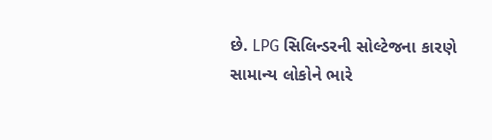છે. LPG સિલિન્ડરની સોલ્ટેજના કારણે સામાન્ય લોકોને ભારે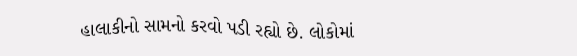હાલાકીનો સામનો કરવો પડી રહ્યો છે. લોકોમાં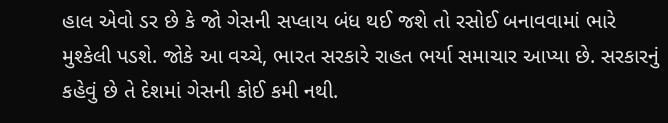હાલ એવો ડર છે કે જો ગેસની સપ્લાય બંધ થઈ જશે તો રસોઈ બનાવવામાં ભારે મુશ્કેલી પડશે. જોકે આ વચ્ચે, ભારત સરકારે રાહત ભર્યા સમાચાર આપ્યા છે. સરકારનું કહેવું છે તે દેશમાં ગેસની કોઈ કમી નથી.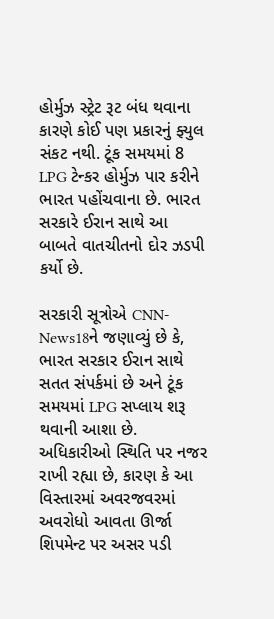હોર્મુઝ સ્ટ્રેટ રૂટ બંધ થવાના કારણે કોઈ પણ પ્રકારનું ફ્યુલ સંકટ નથી. ટૂંક સમયમાં 8 LPG ટેન્કર હોર્મુઝ પાર કરીને ભારત પહોંચવાના છે. ભારત સરકારે ઈરાન સાથે આ બાબતે વાતચીતનો દોર ઝડપી કર્યો છે.

સરકારી સૂત્રોએ CNN-News18ને જણાવ્યું છે કે, ભારત સરકાર ઈરાન સાથે સતત સંપર્કમાં છે અને ટૂંક સમયમાં LPG સપ્લાય શરૂ થવાની આશા છે. અધિકારીઓ સ્થિતિ પર નજર રાખી રહ્યા છે, કારણ કે આ વિસ્તારમાં અવરજવરમાં અવરોધો આવતા ઊર્જા શિપમેન્ટ પર અસર પડી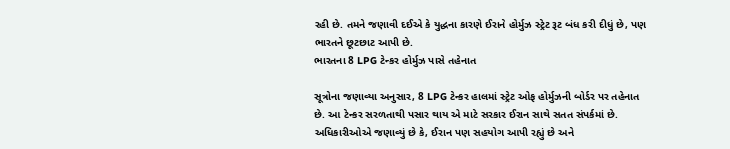રહી છે. તમને જણાવી દઈએ કે યુદ્ધના કારણે ઈરાને હોર્મુઝ સ્ટ્રેટ રૂટ બંધ કરી દીધું છે, પણ ભારતને છૂટછાટ આપી છે.
ભારતના 8 LPG ટેન્કર હોર્મુઝ પાસે તહેનાત

સૂત્રોના જણાવ્યા અનુસાર, 8 LPG ટેન્કર હાલમાં સ્ટ્રેટ ઓફ હોર્મુઝની બોર્ડર પર તહેનાત છે. આ ટેન્કર સરળતાથી પસાર થાય એ માટે સરકાર ઈરાન સાથે સતત સંપર્કમાં છે. અધિકારીઓએ જણાવ્યું છે કે, ઈરાન પણ સહયોગ આપી રહ્યું છે અને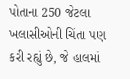પોતાના 250 જેટલા ખલાસીઓની ચિંતા પણ કરી રહ્યું છે, જે હાલમાં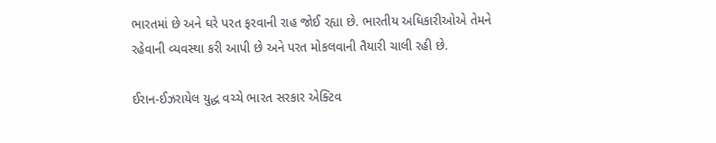ભારતમાં છે અને ઘરે પરત ફરવાની રાહ જોઈ રહ્યા છે. ભારતીય અધિકારીઓએ તેમને રહેવાની વ્યવસ્થા કરી આપી છે અને પરત મોકલવાની તૈયારી ચાલી રહી છે.

ઈરાન-ઈઝરાયેલ યુદ્ધ વચ્ચે ભારત સરકાર એક્ટિવ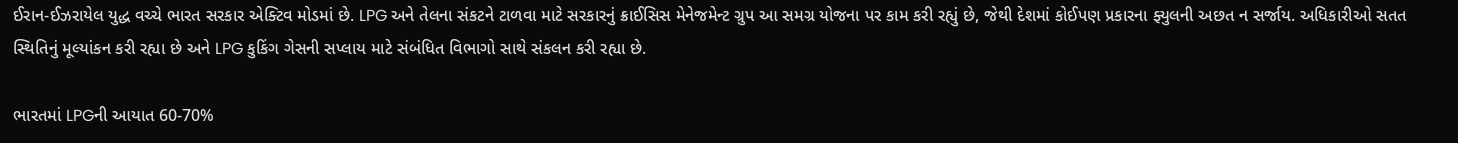ઈરાન-ઈઝરાયેલ યુદ્ધ વચ્ચે ભારત સરકાર એક્ટિવ મોડમાં છે. LPG અને તેલના સંકટને ટાળવા માટે સરકારનું ક્રાઈસિસ મેનેજમેન્ટ ગ્રુપ આ સમગ્ર યોજના પર કામ કરી રહ્યું છે, જેથી દેશમાં કોઈપણ પ્રકારના ફ્યુલની અછત ન સર્જાય. અધિકારીઓ સતત સ્થિતિનું મૂલ્યાંકન કરી રહ્યા છે અને LPG કુકિંગ ગેસની સપ્લાય માટે સંબંધિત વિભાગો સાથે સંકલન કરી રહ્યા છે.

ભારતમાં LPGની આયાત 60-70%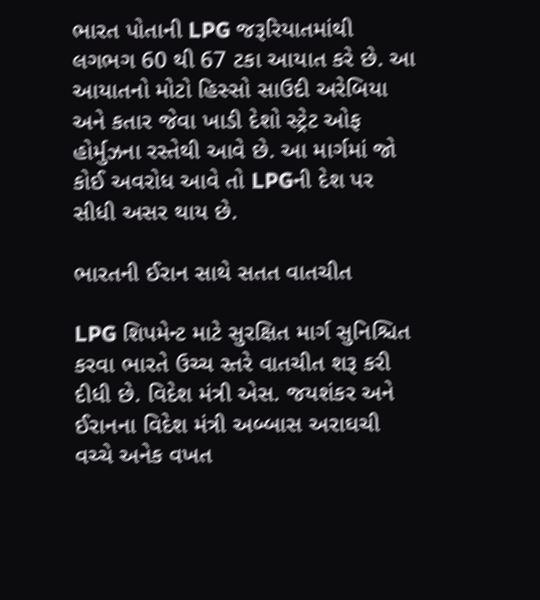ભારત પોતાની LPG જરૂરિયાતમાંથી લગભગ 60 થી 67 ટકા આયાત કરે છે. આ આયાતનો મોટો હિસ્સો સાઉદી અરેબિયા અને કતાર જેવા ખાડી દેશો સ્ટ્રેટ ઓફ હોર્મુઝના રસ્તેથી આવે છે. આ માર્ગમાં જો કોઈ અવરોધ આવે તો LPGની દેશ પર સીધી અસર થાય છે.

ભારતની ઈરાન સાથે સતત વાતચીત

LPG શિપમેન્ટ માટે સુરક્ષિત માર્ગ સુનિશ્ચિત કરવા ભારતે ઉચ્ચ સ્તરે વાતચીત શરૂ કરી દીધી છે. વિદેશ મંત્રી એસ. જયશંકર અને ઈરાનના વિદેશ મંત્રી અબ્બાસ અરાઘચી વચ્ચે અનેક વખત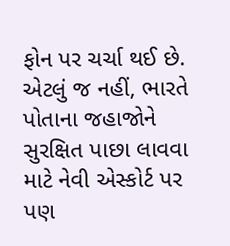ફોન પર ચર્ચા થઈ છે. એટલું જ નહીં, ભારતે પોતાના જહાજોને સુરક્ષિત પાછા લાવવા માટે નેવી એસ્કોર્ટ પર પણ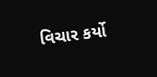વિચાર કર્યો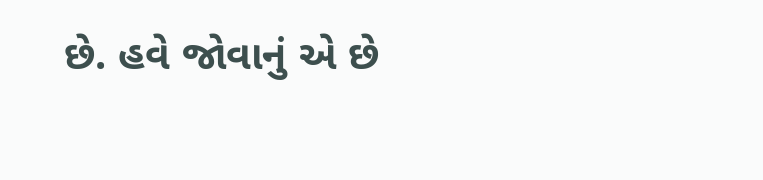છે. હવે જોવાનું એ છે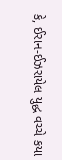કે, ઈરાન-ઈઝરાયેલ યુદ્ધ વચ્ચે કયા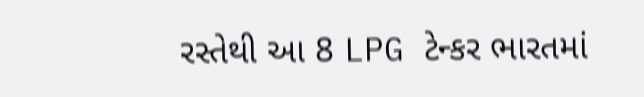રસ્તેથી આ 8 LPG ટેન્કર ભારતમાં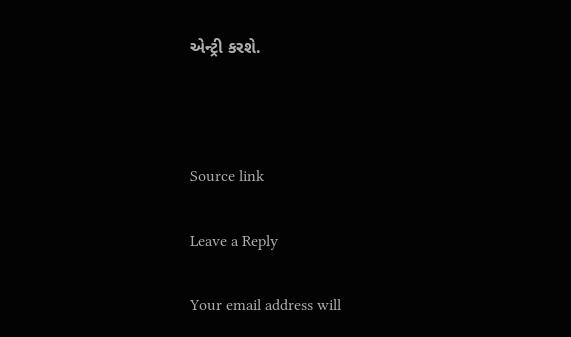એન્ટ્રી કરશે.



Source link

Leave a Reply

Your email address will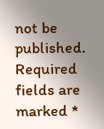not be published. Required fields are marked *